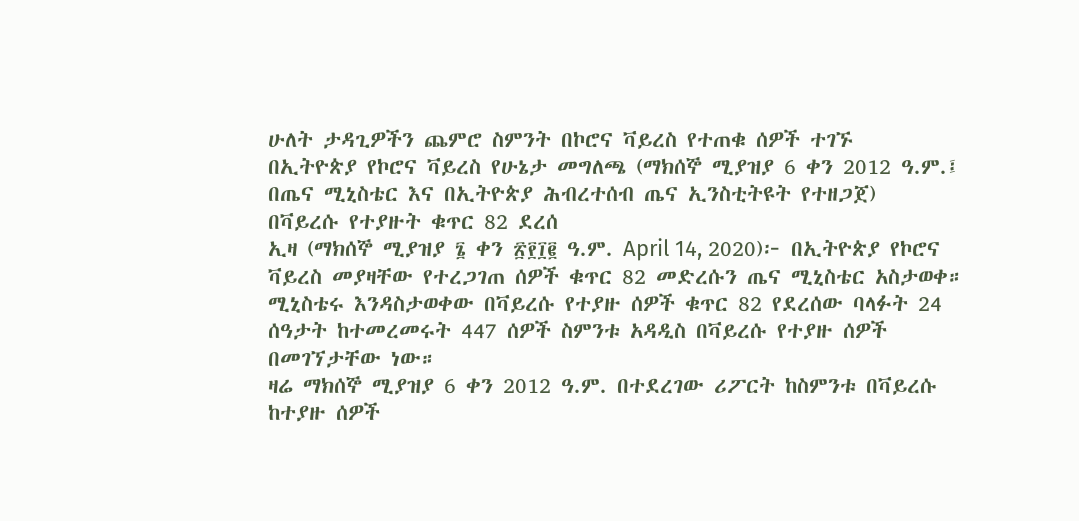ሁለት ታዳጊዎችን ጨምሮ ስምንት በኮሮና ቫይረስ የተጠቁ ሰዎች ተገኙ
በኢትዮጵያ የኮሮና ቫይረስ የሁኔታ መግለጫ (ማክሰኞ ሚያዝያ 6 ቀን 2012 ዓ.ም.፤ በጤና ሚኒስቴር እና በኢትዮጵያ ሕብረተሰብ ጤና ኢንስቲትዩት የተዘጋጀ)
በቫይረሱ የተያዙት ቁጥር 82 ደረሰ
ኢዛ (ማክሰኞ ሚያዝያ ፮ ቀን ፳፻፲፪ ዓ.ም. April 14, 2020)፦ በኢትዮጵያ የኮሮና ቫይረስ መያዛቸው የተረጋገጠ ሰዎች ቁጥር 82 መድረሱን ጤና ሚኒስቴር አስታወቀ።
ሚኒስቴሩ እንዳስታወቀው በቫይረሱ የተያዙ ሰዎች ቁጥር 82 የደረሰው ባላፉት 24 ሰዓታት ከተመረመሩት 447 ሰዎች ስምንቱ አዳዲስ በቫይረሱ የተያዙ ሰዎች በመገኘታቸው ነው።
ዛሬ ማክሰኞ ሚያዝያ 6 ቀን 2012 ዓ.ም. በተደረገው ሪፖርት ከስምንቱ በቫይረሱ ከተያዙ ሰዎች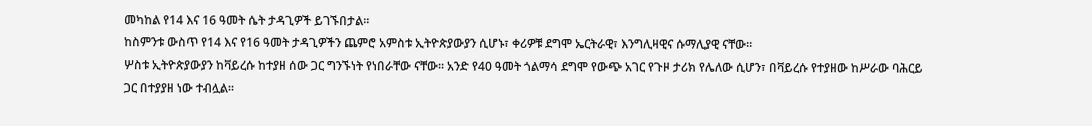መካከል የ14 እና 16 ዓመት ሴት ታዳጊዎች ይገኙበታል።
ከስምንቱ ውስጥ የ14 እና የ16 ዓመት ታዳጊዎችን ጨምሮ አምስቱ ኢትዮጵያውያን ሲሆኑ፣ ቀሪዎቹ ደግሞ ኤርትራዊ፣ እንግሊዛዊና ሱማሊያዊ ናቸው።
ሦስቱ ኢትዮጵያውያን ከቫይረሱ ከተያዘ ሰው ጋር ግንኙነት የነበራቸው ናቸው። አንድ የ40 ዓመት ጎልማሳ ደግሞ የውጭ አገር የጉዞ ታሪክ የሌለው ሲሆን፣ በቫይረሱ የተያዘው ከሥራው ባሕርይ ጋር በተያያዘ ነው ተብሏል።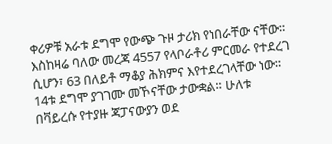ቀሪዎቹ አራቱ ደግሞ የውጭ ጉዞ ታሪክ የነበራቸው ናቸው።
እስከዛሬ ባለው መረጃ 4557 የላቦራቶሪ ምርመራ የተደረገ ሲሆን፣ 63 በለይቶ ማቆያ ሕክምና እየተደረገላቸው ነው። 14ቱ ደግሞ ያገገሙ መኾናቸው ታውቋል። ሁለቱ በቫይረሱ የተያዙ ጃፓናውያን ወደ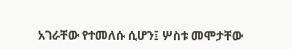አገራቸው የተመለሱ ሲሆን፤ ሦስቱ መሞታቸው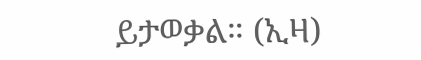ይታወቃል። (ኢዛ)